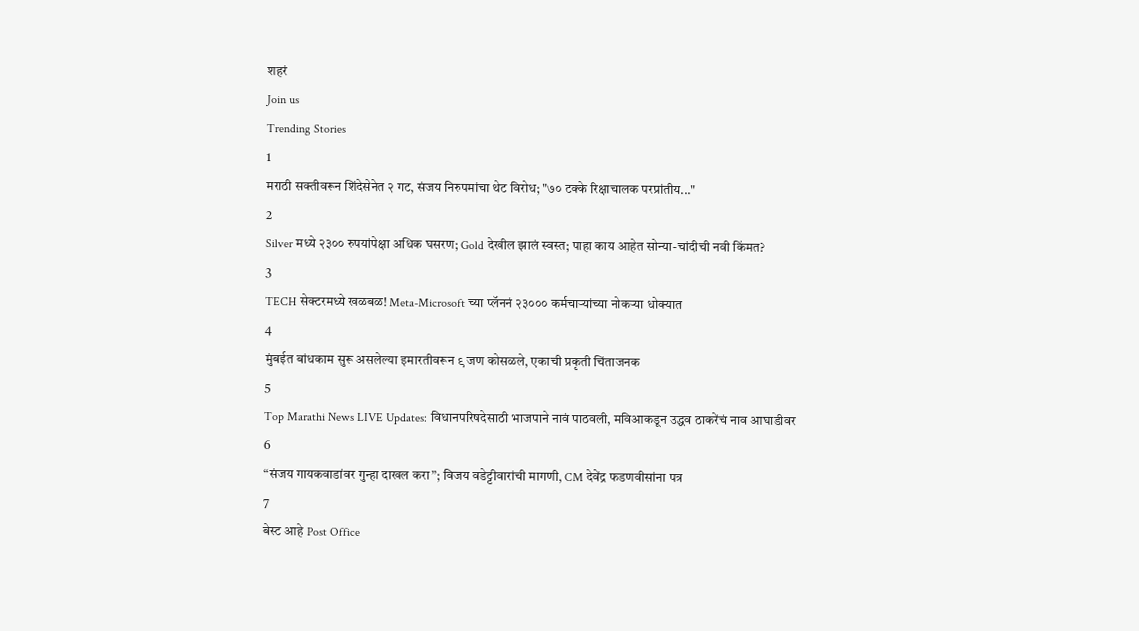शहरं
Join us
Trending Stories
1
मराठी सक्तीवरून शिंदेसेनेत २ गट, संजय निरुपमांचा थेट विरोध; "७० टक्के रिक्षाचालक परप्रांतीय..."
2
Silver मध्ये २३०० रुपयांपेक्षा अधिक घसरण; Gold देखील झालं स्वस्त; पाहा काय आहेत सोन्या-चांदीची नवी किंमत?
3
TECH सेक्टरमध्ये खळबळ! Meta-Microsoft च्या प्लॅननं २३००० कर्मचाऱ्यांच्या नोकऱ्या धोक्यात
4
मुंबईत बांधकाम सुरू असलेल्या इमारतीवरून ९ जण कोसळले, एकाची प्रकृती चिंताजनक
5
Top Marathi News LIVE Updates: विधानपरिषदेसाठी भाजपाने नावं पाठवली, मविआकडून उद्धव ठाकरेंचं नाव आघाडीवर
6
“संजय गायकवाडांवर गुन्हा दाखल करा”; विजय वडेट्टीवारांची मागणी, CM देवेंद्र फडणवीसांना पत्र
7
बेस्ट आहे Post Office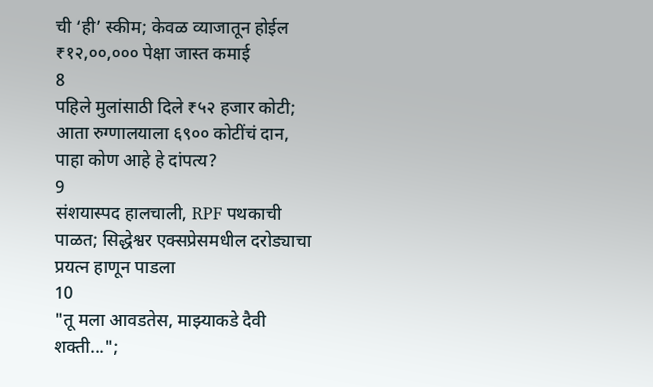ची ‘ही’ स्कीम; केवळ व्याजातून होईल ₹१२,००,००० पेक्षा जास्त कमाई
8
पहिले मुलांसाठी दिले ₹५२ हजार कोटी; आता रुग्णालयाला ६९०० कोटींचं दान, पाहा कोण आहे हे दांपत्य?
9
संशयास्पद हालचाली, RPF पथकाची पाळत; सिद्धेश्वर एक्सप्रेसमधील दरोड्याचा प्रयत्न हाणून पाडला
10
"तू मला आवडतेस, माझ्याकडे दैवी शक्ती...";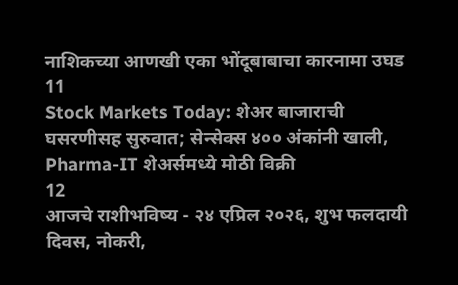नाशिकच्या आणखी एका भोंदूबाबाचा कारनामा उघड
11
Stock Markets Today: शेअर बाजाराची घसरणीसह सुरुवात; सेन्सेक्स ४०० अंकांनी खाली, Pharma-IT शेअर्समध्ये मोठी विक्री
12
आजचे राशीभविष्य - २४ एप्रिल २०२६, शुभ फलदायी दिवस, नोकरी,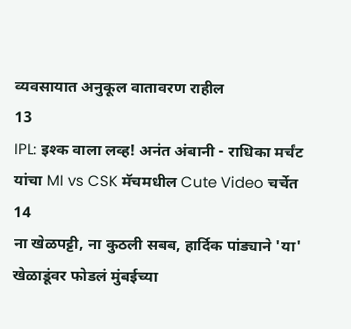व्यवसायात अनुकूल वातावरण राहील
13
IPL: इश्क वाला लव्ह! अनंत अंबानी - राधिका मर्चंट यांचा MI vs CSK मॅचमधील Cute Video चर्चेत
14
ना खेळपट्टी, ना कुठली सबब, हार्दिक पांड्याने 'या' खेळाडूंवर फोडलं मुंबईच्या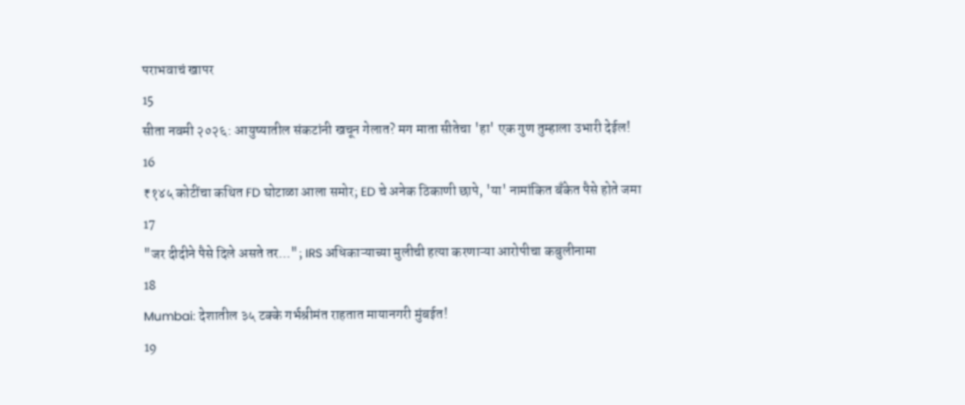पराभवाचं खापर
15
सीता नवमी २०२६: आयुष्यातील संकटांनी खचून गेलात? मग माता सीतेचा 'हा' एक गुण तुम्हाला उभारी देईल!
16
₹१४५ कोटींचा कथित FD घोटाळा आला समोर; ED चे अनेक ठिकाणी छापे, 'या' नामांकित बँकेत पैसे होते जमा
17
"जर दीदीने पैसे दिले असते तर..."; IRS अधिकाऱ्याच्या मुलीची हत्या करणाऱ्या आरोपीचा कबुलीनामा
18
Mumbai: देशातील ३५ टक्के गर्भश्रीमंत राहतात मायानगरी मुंबईत!
19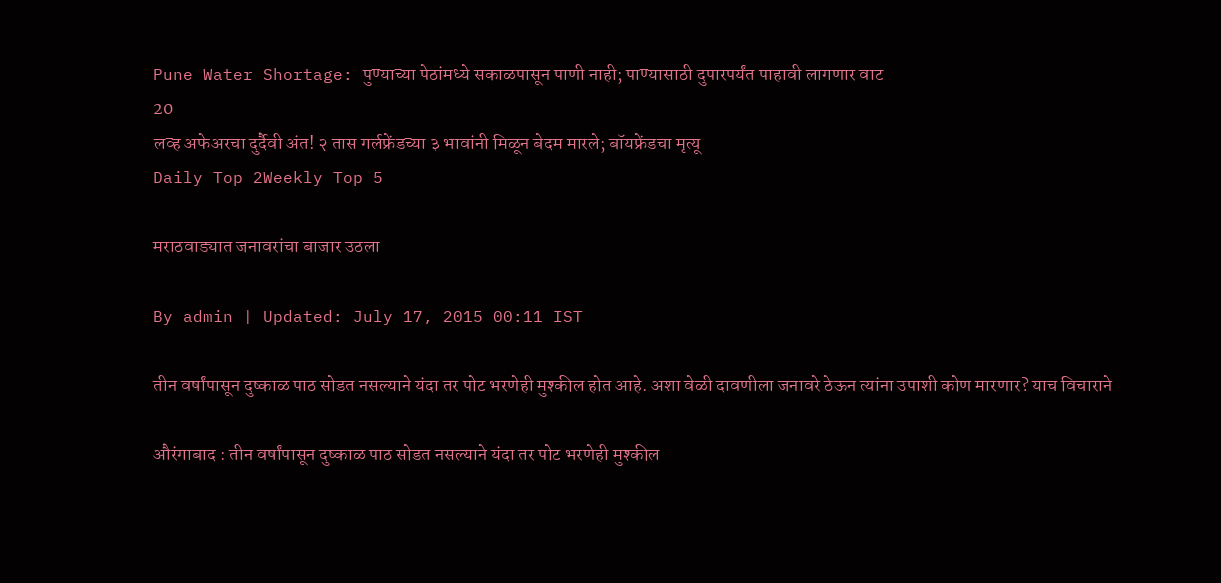Pune Water Shortage: पुण्याच्या पेठांमध्ये सकाळपासून पाणी नाही; पाण्यासाठी दुपारपर्यंत पाहावी लागणार वाट
20
लव्ह अफेअरचा दुर्दैवी अंत! २ तास गर्लफ्रेंडच्या ३ भावांनी मिळून बेदम मारले; बॉयफ्रेंडचा मृत्यू
Daily Top 2Weekly Top 5

मराठवाड्यात जनावरांचा बाजार उठला

By admin | Updated: July 17, 2015 00:11 IST

तीन वर्षांपासून दुष्काळ पाठ सोडत नसल्याने यंदा तर पोट भरणेही मुश्कील होत आहे. अशा वेळी दावणीला जनावरे ठेऊन त्यांना उपाशी कोण मारणार? याच विचाराने

औरंगाबाद : तीन वर्षांपासून दुष्काळ पाठ सोडत नसल्याने यंदा तर पोट भरणेही मुश्कील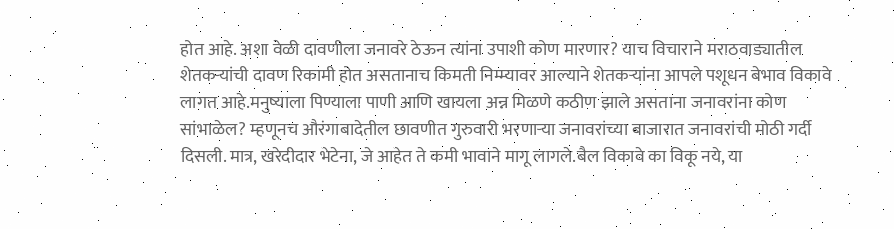होत आहे. अशा वेळी दावणीला जनावरे ठेऊन त्यांना उपाशी कोण मारणार? याच विचाराने मराठवाड्यातील शेतकऱ्यांची दावण रिकामी होत असतानाच किमती निम्म्यावर आल्याने शेतकऱ्यांना आपले पशूधन बेभाव विकावे लागत आहे.मनुष्याला पिण्याला पाणी आणि खायला अन्न मिळणे कठीण झाले असताना जनावरांना कोण सांभाळेल? म्हणूनच औरंगाबादेतील छावणीत गुरुवारी भरणाऱ्या जनावरांच्या बाजारात जनावरांची मोठी गर्दी दिसली. मात्र, खरेदीदार भेटेना, जे आहेत ते कमी भावाने मागू लागले.बैल विकावे का विकू नये, या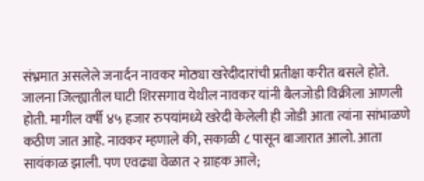संभ्रमात असलेले जनार्दन नावकर मोठ्या खरेदीदारांची प्रतीक्षा करीत बसले होते. जालना जिल्ह्यातील घाटी शिरसगाव येथील नावकर यांनी बैलजोडी विक्रीला आणली होती. मागील वर्षी ४५ हजार रुपयांमध्ये खरेदी केलेली ही जोडी आता त्यांना सांभाळणे कठीण जात आहे. नावकर म्हणाले की, सकाळी ८ पासून बाजारात आलो. आता सायंकाळ झाली. पण एवढ्या वेळात २ ग्राहक आले;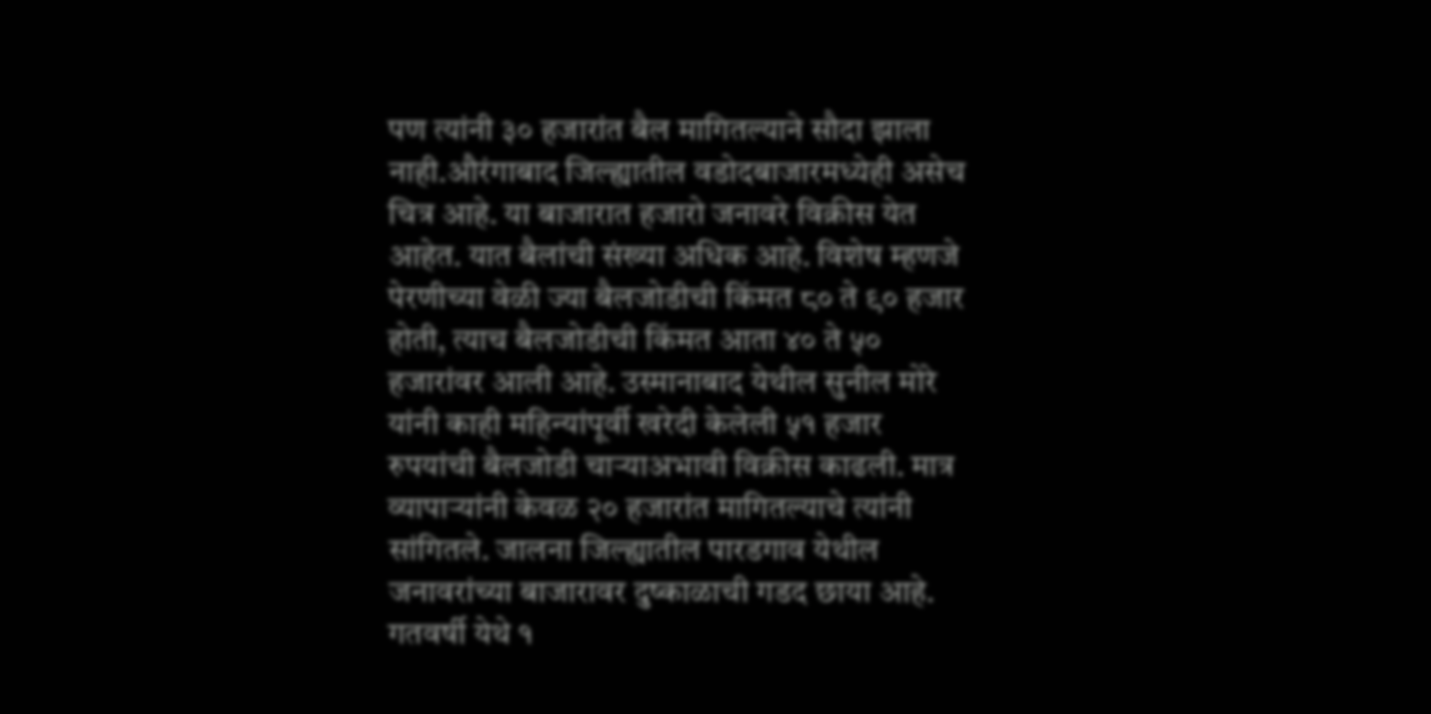पण त्यांनी ३० हजारांत बैल मागितल्याने सौदा झाला नाही.औरंगाबाद जिल्ह्यातील वडोदबाजारमध्येही असेच चित्र आहे. या बाजारात हजारो जनावरे विक्रीस येत आहेत. यात बैलांची संख्या अधिक आहे. विशेष म्हणजे पेरणीच्या वेळी ज्या बैलजोडीची किंमत ८० ते ९० हजार होती, त्याच बैलजोडीची किंमत आता ४० ते ५० हजारांवर आली आहे. उस्मानाबाद येथील सुनील मोरे यांनी काही महिन्यांपूर्वी खरेदी केलेली ५१ हजार रुपयांची बैलजोडी चाऱ्याअभावी विक्रीस काढली. मात्र व्यापाऱ्यांनी केवळ २० हजारांत मागितल्याचे त्यांनी सांगितले. जालना जिल्ह्यातील पारडगाव येथील जनावरांच्या बाजारावर दुष्काळाची गडद छाया आहे. गतवर्षी येथे १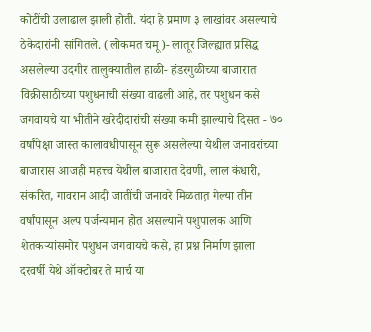कोटींची उलाढाल झाली होती. यंदा हे प्रमाण ३ लाखांवर असल्याचे ठेकेदारांनी सांगितले. (लोकमत चमू)- लातूर जिल्ह्यात प्रसिद्ध असलेल्या उदगीर तालुक्यातील हाळी- हंडरगुळीच्या बाजारात विक्रीसाठीच्या पशुधनाची संख्या वाढली आहे, तर पशुधन कसे जगवायचे या भीतीने खरेदीदारांची संख्या कमी झाल्याचे दिसत - ७० वर्षांपेक्षा जास्त कालावधीपासून सुरू असलेल्या येथील जनावरांच्या बाजारास आजही महत्त्व येथील बाजारात देवणी, लाल कंधारी, संकरित, गावरान आदी जातींची जनावरे मिळतात़ गेल्या तीन वर्षांपासून अल्प पर्जन्यमान होत असल्याने पशुपालक आणि शेतकऱ्यांसमोर पशुधन जगवायचे कसे, हा प्रश्न निर्माण झाला दरवर्षी येथे ऑक्टोबर ते मार्च या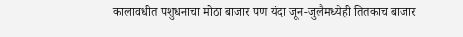कालावधीत पशुधनाचा मोठा बाजार पण यंदा जून-जुलैमध्येही तितकाच बाजार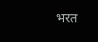भरत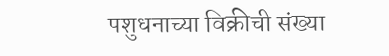पशुधनाच्या विक्रीची संख्या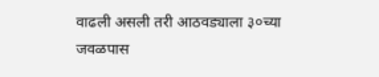वाढली असली तरी आठवड्याला ३०च्या जवळपास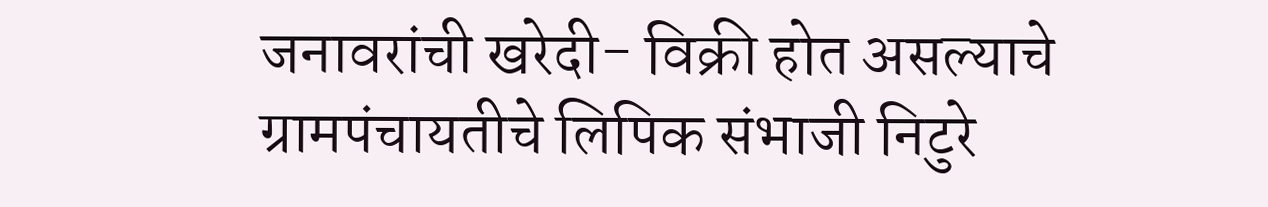जनावरांची खरेदी- विक्री होत असल्याचे ग्रामपंचायतीचे लिपिक संभाजी निटुरे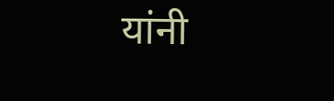यांनी